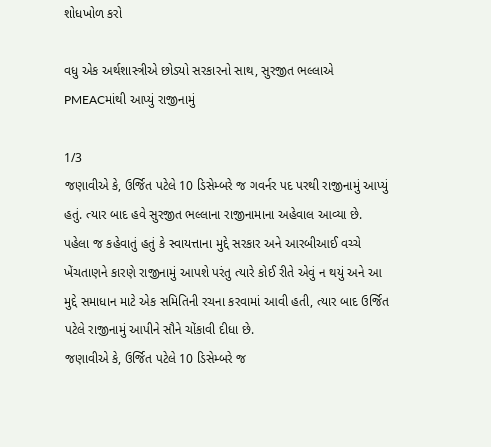શોધખોળ કરો

વધુ એક અર્થશાસ્ત્રીએ છોડ્યો સરકારનો સાથ, સુરજીત ભલ્લાએ PMEACમાંથી આપ્યું રાજીનામું

1/3
જણાવીએ કે, ઉર્જિત પટેલે 10 ડિસેમ્બરે જ ગવર્નર પદ પરથી રાજીનામું આપ્યું હતું. ત્યાર બાદ હવે સુરજીત ભલ્લાના રાજીનામાના અહેવાલ આવ્યા છે. પહેલા જ કહેવાતું હતું કે સ્વાયત્તાના મુદ્દે સરકાર અને આરબીઆઈ વચ્ચે ખેંચતાણને કારણે રાજીનામું આપશે પરંતુ ત્યારે કોઈ રીતે એવું ન થયું અને આ મુદ્દે સમાધાન માટે એક સમિતિની રચના કરવામાં આવી હતી, ત્યાર બાદ ઉર્જિત પટેલે રાજીનામું આપીને સૌને ચોંકાવી દીધા છે.
જણાવીએ કે, ઉર્જિત પટેલે 10 ડિસેમ્બરે જ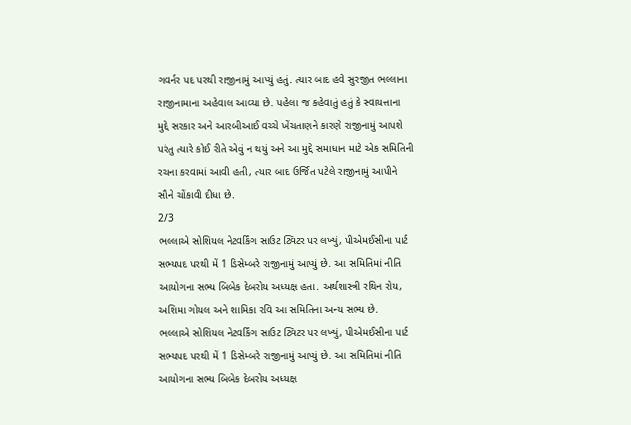ગવર્નર પદ પરથી રાજીનામું આપ્યું હતું. ત્યાર બાદ હવે સુરજીત ભલ્લાના રાજીનામાના અહેવાલ આવ્યા છે. પહેલા જ કહેવાતું હતું કે સ્વાયત્તાના મુદ્દે સરકાર અને આરબીઆઈ વચ્ચે ખેંચતાણને કારણે રાજીનામું આપશે પરંતુ ત્યારે કોઈ રીતે એવું ન થયું અને આ મુદ્દે સમાધાન માટે એક સમિતિની રચના કરવામાં આવી હતી, ત્યાર બાદ ઉર્જિત પટેલે રાજીનામું આપીને સૌને ચોંકાવી દીધા છે.
2/3
ભલ્લાએ સોશિયલ નેટવર્કિંગ સાઉટ ટ્વિટર પર લખ્યું, પીએમઈસીના પાર્ટ સભ્યપદ પરથી મેં 1 ડિસેમ્બરે રાજીનામું આપ્યું છે. આ સમિતિમાં નીતિ આયોગના સભ્ય બિબેક દેબરોય અધ્યક્ષ હતા. અર્થશાસ્ત્રી રથિન રોય, અશિમા ગોયલ અને શામિકા રવિ આ સમિતિના અન્ય સભ્ય છે.
ભલ્લાએ સોશિયલ નેટવર્કિંગ સાઉટ ટ્વિટર પર લખ્યું, પીએમઈસીના પાર્ટ સભ્યપદ પરથી મેં 1 ડિસેમ્બરે રાજીનામું આપ્યું છે. આ સમિતિમાં નીતિ આયોગના સભ્ય બિબેક દેબરોય અધ્યક્ષ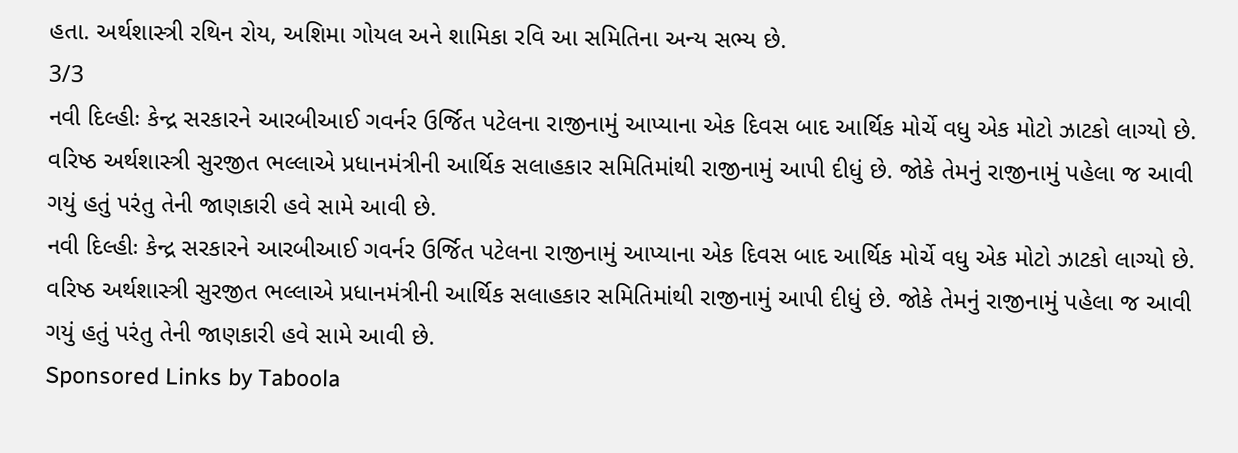હતા. અર્થશાસ્ત્રી રથિન રોય, અશિમા ગોયલ અને શામિકા રવિ આ સમિતિના અન્ય સભ્ય છે.
3/3
નવી દિલ્હીઃ કેન્દ્ર સરકારને આરબીઆઈ ગવર્નર ઉર્જિત પટેલના રાજીનામું આપ્યાના એક દિવસ બાદ આર્થિક મોર્ચે વધુ એક મોટો ઝાટકો લાગ્યો છે. વરિષ્ઠ અર્થશાસ્ત્રી સુરજીત ભલ્લાએ પ્રધાનમંત્રીની આર્થિક સલાહકાર સમિતિમાંથી રાજીનામું આપી દીધું છે. જોકે તેમનું રાજીનામું પહેલા જ આવી ગયું હતું પરંતુ તેની જાણકારી હવે સામે આવી છે.
નવી દિલ્હીઃ કેન્દ્ર સરકારને આરબીઆઈ ગવર્નર ઉર્જિત પટેલના રાજીનામું આપ્યાના એક દિવસ બાદ આર્થિક મોર્ચે વધુ એક મોટો ઝાટકો લાગ્યો છે. વરિષ્ઠ અર્થશાસ્ત્રી સુરજીત ભલ્લાએ પ્રધાનમંત્રીની આર્થિક સલાહકાર સમિતિમાંથી રાજીનામું આપી દીધું છે. જોકે તેમનું રાજીનામું પહેલા જ આવી ગયું હતું પરંતુ તેની જાણકારી હવે સામે આવી છે.
Sponsored Links by Taboola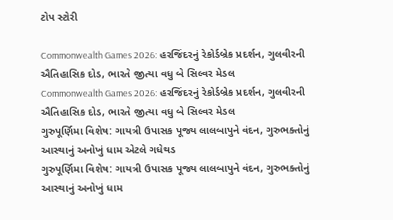ટોપ સ્ટોરી

Commonwealth Games 2026: હરજિંદરનું રેકોર્ડબ્રેક પ્રદર્શન, ગુલવીરની ઐતિહાસિક દોડ, ભારતે જીત્યા વધુ બે સિલ્વર મેડલ
Commonwealth Games 2026: હરજિંદરનું રેકોર્ડબ્રેક પ્રદર્શન, ગુલવીરની ઐતિહાસિક દોડ, ભારતે જીત્યા વધુ બે સિલ્વર મેડલ
ગુરુપૂર્ણિમા વિશેષ: ગાયત્રી ઉપાસક પૂજ્ય લાલબાપુને વંદન, ગુરુભક્તોનું આસ્થાનું અનોખું ધામ એટલે ગધેથડ
ગુરુપૂર્ણિમા વિશેષ: ગાયત્રી ઉપાસક પૂજ્ય લાલબાપુને વંદન, ગુરુભક્તોનું આસ્થાનું અનોખું ધામ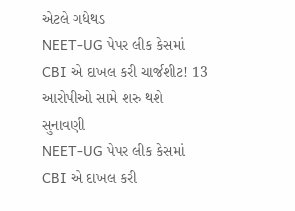એટલે ગધેથડ
NEET-UG પેપર લીક કેસમાં CBI એ દાખલ કરી ચાર્જશીટ! 13 આરોપીઓ સામે શરુ થશે સુનાવણી
NEET-UG પેપર લીક કેસમાં CBI એ દાખલ કરી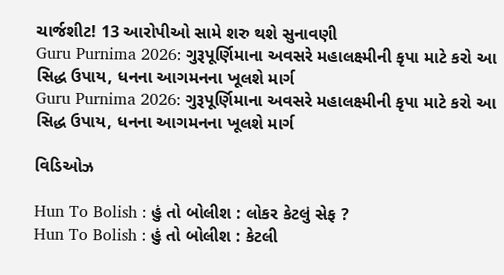ચાર્જશીટ! 13 આરોપીઓ સામે શરુ થશે સુનાવણી
Guru Purnima 2026: ગુરૂપૂર્ણિમાના અવસરે મહાલક્ષ્મીની કૃપા માટે કરો આ સિદ્ધ ઉપાય, ધનના આગમનના ખૂલશે માર્ગ
Guru Purnima 2026: ગુરૂપૂર્ણિમાના અવસરે મહાલક્ષ્મીની કૃપા માટે કરો આ સિદ્ધ ઉપાય, ધનના આગમનના ખૂલશે માર્ગ

વિડિઓઝ

Hun To Bolish : હું તો બોલીશ : લોકર કેટલું સેફ ?
Hun To Bolish : હું તો બોલીશ : કેટલી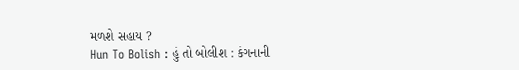મળશે સહાય ?
Hun To Bolish : હું તો બોલીશ : કંગનાની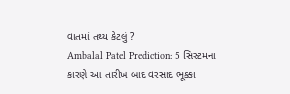વાતમાં તથ્ય કેટલું ?
Ambalal Patel Prediction: 5 સિસ્ટમના કારણે આ તારીખ બાદ વરસાદ ભૂક્કા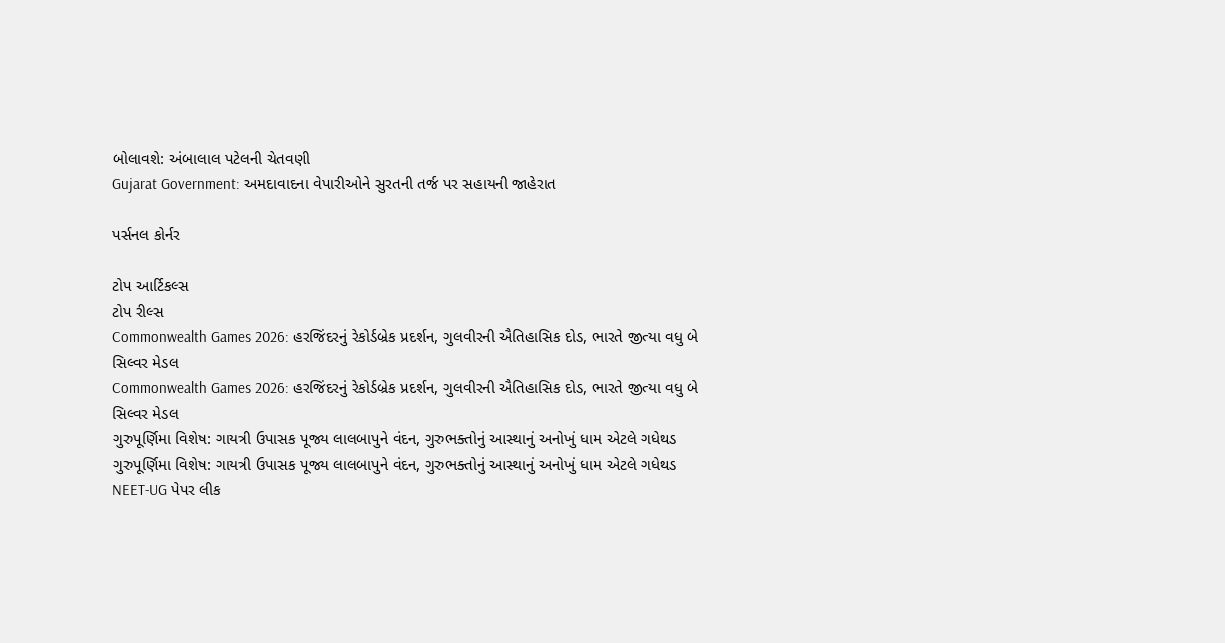બોલાવશે: અંબાલાલ પટેલની ચેતવણી
Gujarat Government: અમદાવાદના વેપારીઓને સુરતની તર્જ પર સહાયની જાહેરાત

પર્સનલ કોર્નર

ટોપ આર્ટિકલ્સ
ટોપ રીલ્સ
Commonwealth Games 2026: હરજિંદરનું રેકોર્ડબ્રેક પ્રદર્શન, ગુલવીરની ઐતિહાસિક દોડ, ભારતે જીત્યા વધુ બે સિલ્વર મેડલ
Commonwealth Games 2026: હરજિંદરનું રેકોર્ડબ્રેક પ્રદર્શન, ગુલવીરની ઐતિહાસિક દોડ, ભારતે જીત્યા વધુ બે સિલ્વર મેડલ
ગુરુપૂર્ણિમા વિશેષ: ગાયત્રી ઉપાસક પૂજ્ય લાલબાપુને વંદન, ગુરુભક્તોનું આસ્થાનું અનોખું ધામ એટલે ગધેથડ
ગુરુપૂર્ણિમા વિશેષ: ગાયત્રી ઉપાસક પૂજ્ય લાલબાપુને વંદન, ગુરુભક્તોનું આસ્થાનું અનોખું ધામ એટલે ગધેથડ
NEET-UG પેપર લીક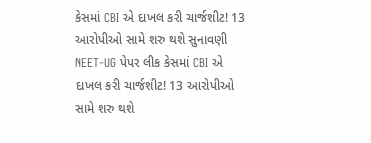કેસમાં CBI એ દાખલ કરી ચાર્જશીટ! 13 આરોપીઓ સામે શરુ થશે સુનાવણી
NEET-UG પેપર લીક કેસમાં CBI એ દાખલ કરી ચાર્જશીટ! 13 આરોપીઓ સામે શરુ થશે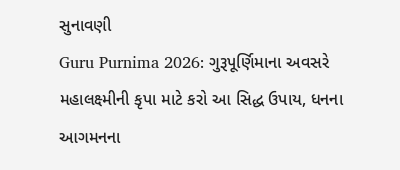સુનાવણી
Guru Purnima 2026: ગુરૂપૂર્ણિમાના અવસરે મહાલક્ષ્મીની કૃપા માટે કરો આ સિદ્ધ ઉપાય, ધનના આગમનના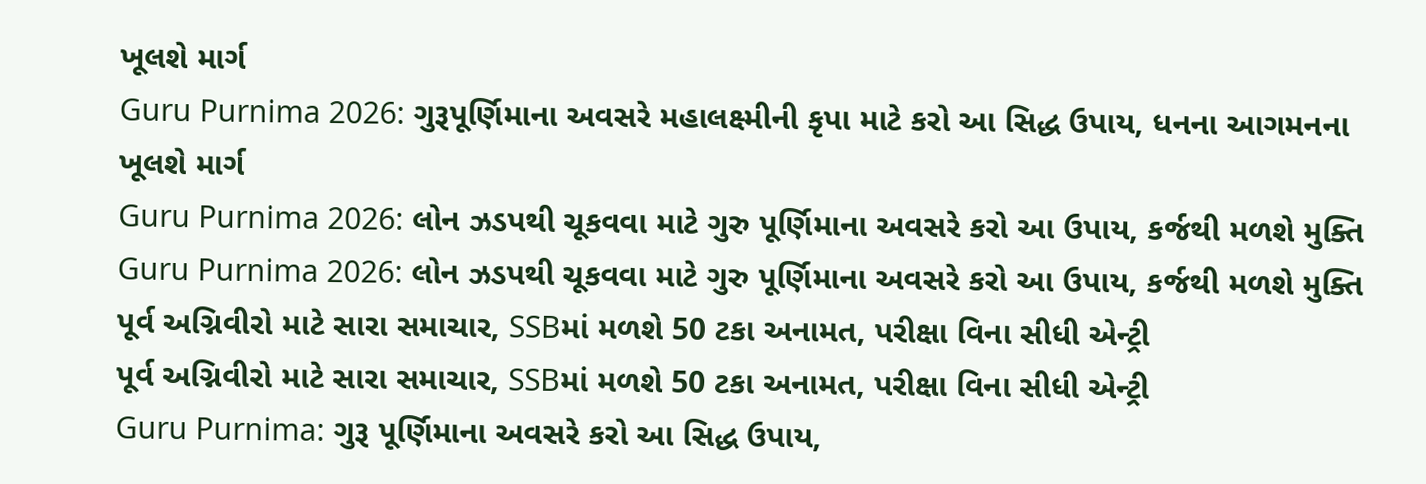ખૂલશે માર્ગ
Guru Purnima 2026: ગુરૂપૂર્ણિમાના અવસરે મહાલક્ષ્મીની કૃપા માટે કરો આ સિદ્ધ ઉપાય, ધનના આગમનના ખૂલશે માર્ગ
Guru Purnima 2026: લોન ઝડપથી ચૂકવવા માટે ગુરુ પૂર્ણિમાના અવસરે કરો આ ઉપાય, કર્જથી મળશે મુક્તિ
Guru Purnima 2026: લોન ઝડપથી ચૂકવવા માટે ગુરુ પૂર્ણિમાના અવસરે કરો આ ઉપાય, કર્જથી મળશે મુક્તિ
પૂર્વ અગ્નિવીરો માટે સારા સમાચાર, SSBમાં મળશે 50 ટકા અનામત, પરીક્ષા વિના સીધી એન્ટ્રી
પૂર્વ અગ્નિવીરો માટે સારા સમાચાર, SSBમાં મળશે 50 ટકા અનામત, પરીક્ષા વિના સીધી એન્ટ્રી
Guru Purnima: ગુરૂ પૂર્ણિમાના અવસરે કરો આ સિદ્ધ ઉપાય,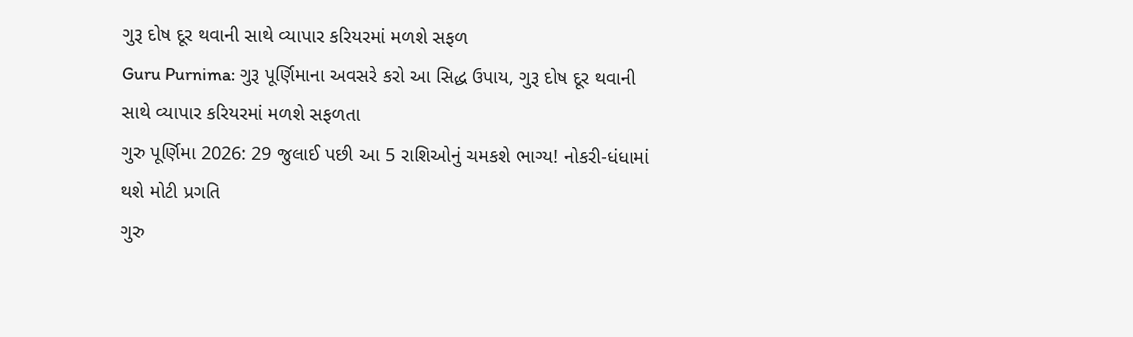ગુરૂ દોષ દૂર થવાની સાથે વ્યાપાર કરિયરમાં મળશે સફળ
Guru Purnima: ગુરૂ પૂર્ણિમાના અવસરે કરો આ સિદ્ધ ઉપાય, ગુરૂ દોષ દૂર થવાની સાથે વ્યાપાર કરિયરમાં મળશે સફળતા
ગુરુ પૂર્ણિમા 2026: 29 જુલાઈ પછી આ 5 રાશિઓનું ચમકશે ભાગ્ય! નોકરી-ધંધામાં થશે મોટી પ્રગતિ
ગુરુ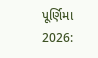પૂર્ણિમા 2026: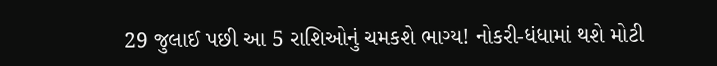29 જુલાઈ પછી આ 5 રાશિઓનું ચમકશે ભાગ્ય! નોકરી-ધંધામાં થશે મોટી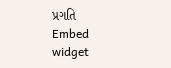પ્રગતિ
Embed widget